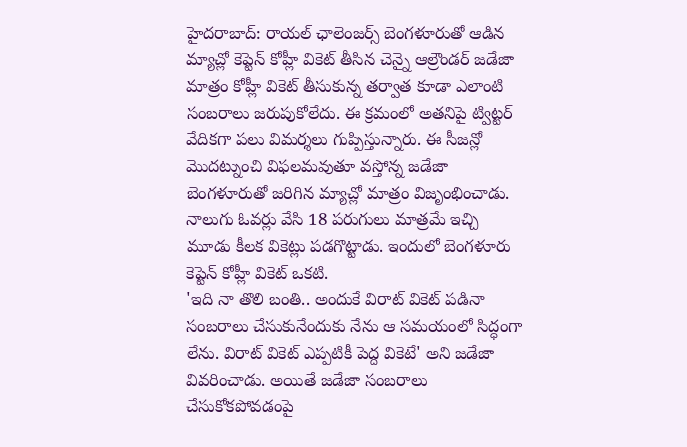హైదరాబాద్: రాయల్ ఛాలెంజర్స్ బెంగళూరుతో ఆడిన మ్యాచ్లో కెప్టెన్ కోహ్లీ వికెట్ తీసిన చెన్నై ఆల్రౌండర్ జడేజా మాత్రం కోహ్లీ వికెట్ తీసుకున్న తర్వాత కూడా ఎలాంటి సంబరాలు జరుపుకోలేదు. ఈ క్రమంలో అతనిపై ట్విట్టర్ వేదికగా పలు విమర్శలు గుప్పిస్తున్నారు. ఈ సీజన్లో మొదట్నుంచి విఫలమవుతూ వస్తోన్న జడేజా బెంగళూరుతో జరిగిన మ్యాచ్లో మాత్రం విజృంభించాడు. నాలుగు ఓవర్లు వేసి 18 పరుగులు మాత్రమే ఇచ్చి మూడు కీలక వికెట్లు పడగొట్టాడు. ఇందులో బెంగళూరు కెప్టెన్ కోహ్లీ వికెట్ ఒకటి.
'ఇది నా తొలి బంతి.. అందుకే విరాట్ వికెట్ పడినా సంబరాలు చేసుకునేందుకు నేను ఆ సమయంలో సిద్ధంగా లేను. విరాట్ వికెట్ ఎప్పటికీ పెద్ద వికెటే' అని జడేజా వివరించాడు. అయితే జడేజా సంబరాలు చేసుకోకపోవడంపై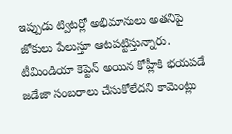ఇప్పుడు ట్విటర్లో అభిమానులు అతనిపై జోకులు పేలుస్తూ ఆటపట్టిస్తున్నారు.
టీమిండియా కెప్టెన్ అయిన కోహ్లీకి భయపడే జడేజా సంబరాలు చేసుకోలేదని కామెంట్లు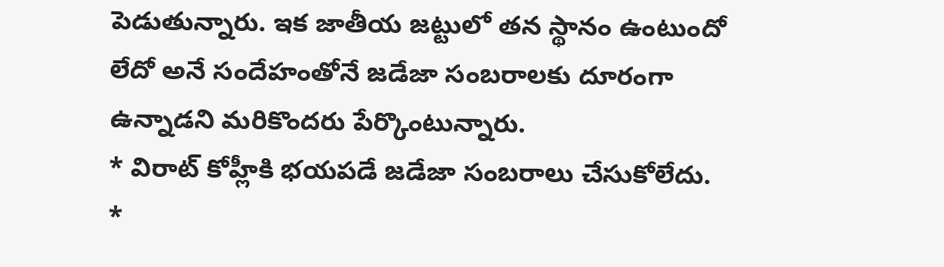పెడుతున్నారు. ఇక జాతీయ జట్టులో తన స్థానం ఉంటుందో లేదో అనే సందేహంతోనే జడేజా సంబరాలకు దూరంగా ఉన్నాడని మరికొందరు పేర్కొంటున్నారు.
* విరాట్ కోహ్లీకి భయపడే జడేజా సంబరాలు చేసుకోలేదు.
*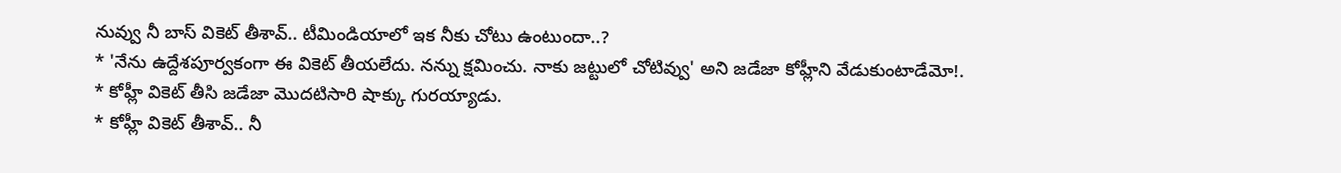నువ్వు నీ బాస్ వికెట్ తీశావ్.. టీమిండియాలో ఇక నీకు చోటు ఉంటుందా..?
* 'నేను ఉద్దేశపూర్వకంగా ఈ వికెట్ తీయలేదు. నన్ను క్షమించు. నాకు జట్టులో చోటివ్వు' అని జడేజా కోహ్లీని వేడుకుంటాడేమో!.
* కోహ్లీ వికెట్ తీసి జడేజా మొదటిసారి షాక్కు గురయ్యాడు.
* కోహ్లీ వికెట్ తీశావ్.. నీ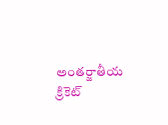అంతర్జాతీయ క్రికెట్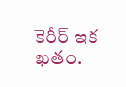కెరీర్ ఇక ఖతం.